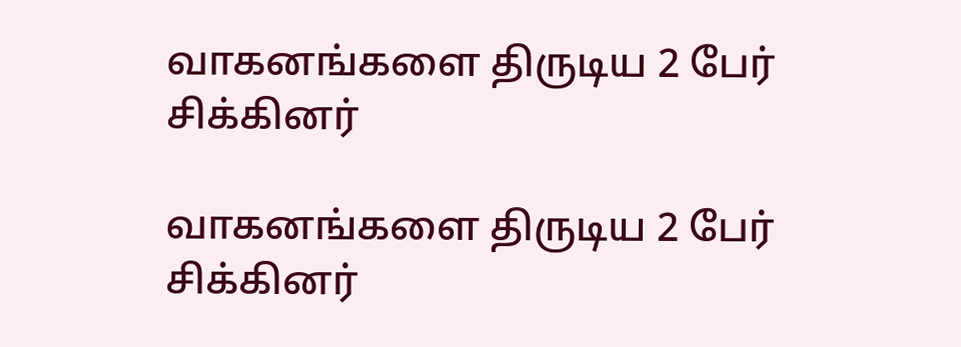வாகனங்களை திருடிய 2 பேர் சிக்கினர்

வாகனங்களை திருடிய 2 பேர் சிக்கினர்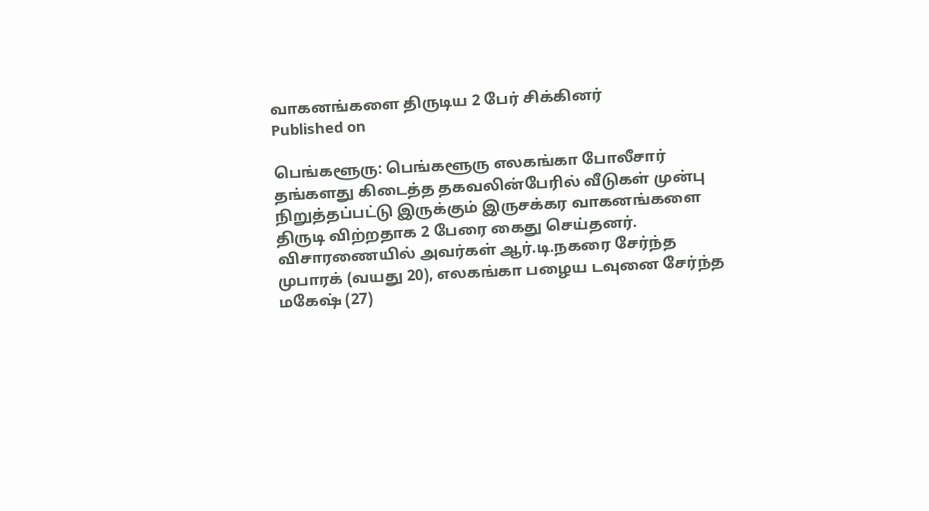வாகனங்களை திருடிய 2 பேர் சிக்கினர்
Published on

பெங்களூரு: பெங்களூரு எலகங்கா போலீசார் தங்களது கிடைத்த தகவலின்பேரில் வீடுகள் முன்பு நிறுத்தப்பட்டு இருக்கும் இருசக்கர வாகனங்களை திருடி விற்றதாக 2 பேரை கைது செய்தனர். விசாரணையில் அவர்கள் ஆர்.டி.நகரை சேர்ந்த முபாரக் (வயது 20), எலகங்கா பழைய டவுனை சேர்ந்த மகேஷ் (27)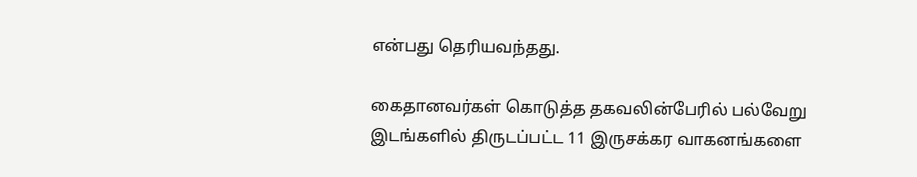என்பது தெரியவந்தது.

கைதானவர்கள் கொடுத்த தகவலின்பேரில் பல்வேறு இடங்களில் திருடப்பட்ட 11 இருசக்கர வாகனங்களை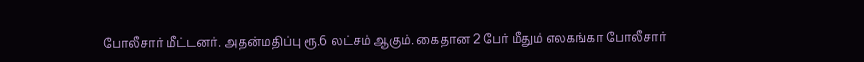போலீசார் மீட்டனர். அதன்மதிப்பு ரூ.6 லட்சம் ஆகும். கைதான 2 பேர் மீதும் எலகங்கா போலீசார்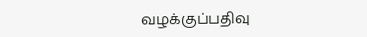வழக்குப்பதிவு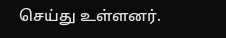செய்து உள்ளனர்.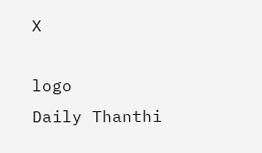X

logo
Daily Thanthi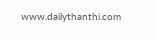www.dailythanthi.com